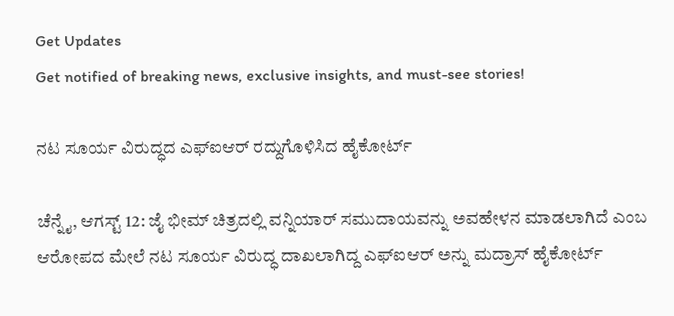Get Updates
Get notified of breaking news, exclusive insights, and must-see stories!

ನಟ ಸೂರ್ಯ ವಿರುದ್ಧದ ಎಫ್ಐಆರ್ ರದ್ದುಗೊಳಿಸಿದ ಹೈಕೋರ್ಟ್

ಚೆನ್ನೈ, ಆಗಸ್ಟ್ 12: ಜೈ ಭೀಮ್ ಚಿತ್ರದಲ್ಲಿ ವನ್ನಿಯಾರ್ ಸಮುದಾಯವನ್ನು ಅವಹೇಳನ ಮಾಡಲಾಗಿದೆ ಎಂಬ ಆರೋಪದ ಮೇಲೆ ನಟ ಸೂರ್ಯ ವಿರುದ್ಧ ದಾಖಲಾಗಿದ್ದ ಎಫ್ಐಆರ್ ಅನ್ನು ಮದ್ರಾಸ್ ಹೈಕೋರ್ಟ್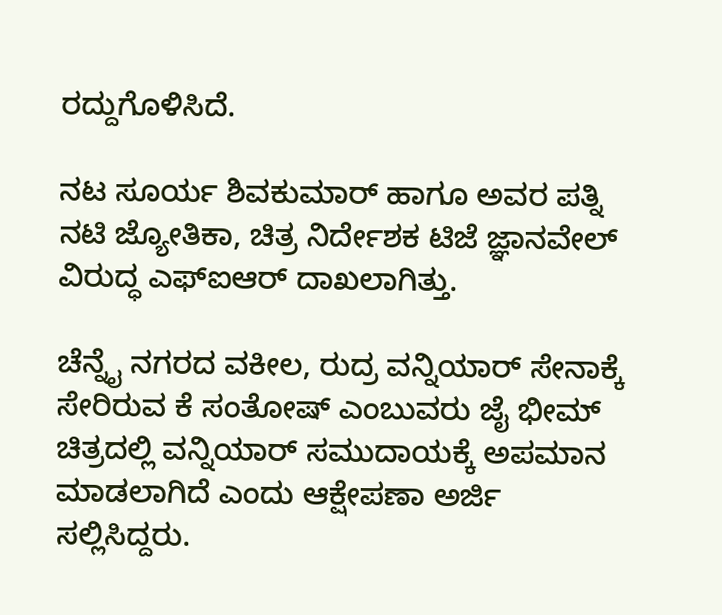ರದ್ದುಗೊಳಿಸಿದೆ.

ನಟ ಸೂರ್ಯ ಶಿವಕುಮಾರ್ ಹಾಗೂ ಅವರ ಪತ್ನಿ ನಟಿ ಜ್ಯೋತಿಕಾ, ಚಿತ್ರ ನಿರ್ದೇಶಕ ಟಿಜೆ ಜ್ಞಾನವೇಲ್ ವಿರುದ್ಧ ಎಫ್ಐಆರ್ ದಾಖಲಾಗಿತ್ತು.

ಚೆನ್ನೈ ನಗರದ ವಕೀಲ, ರುದ್ರ ವನ್ನಿಯಾರ್ ಸೇನಾಕ್ಕೆ ಸೇರಿರುವ ಕೆ ಸಂತೋಷ್ ಎಂಬುವರು ಜೈ ಭೀಮ್ ಚಿತ್ರದಲ್ಲಿ ವನ್ನಿಯಾರ್ ಸಮುದಾಯಕ್ಕೆ ಅಪಮಾನ ಮಾಡಲಾಗಿದೆ ಎಂದು ಆಕ್ಷೇಪಣಾ ಅರ್ಜಿ ಸಲ್ಲಿಸಿದ್ದರು.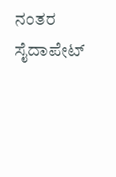ನಂತರ ಸೈದಾಪೇಟ್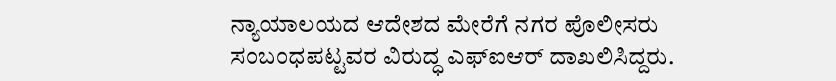ನ್ಯಾಯಾಲಯದ ಆದೇಶದ ಮೇರೆಗೆ ನಗರ ಪೊಲೀಸರು ಸಂಬಂಧಪಟ್ಟವರ ವಿರುದ್ಧ ಎಫ್ಐಆರ್ ದಾಖಲಿಸಿದ್ದರು.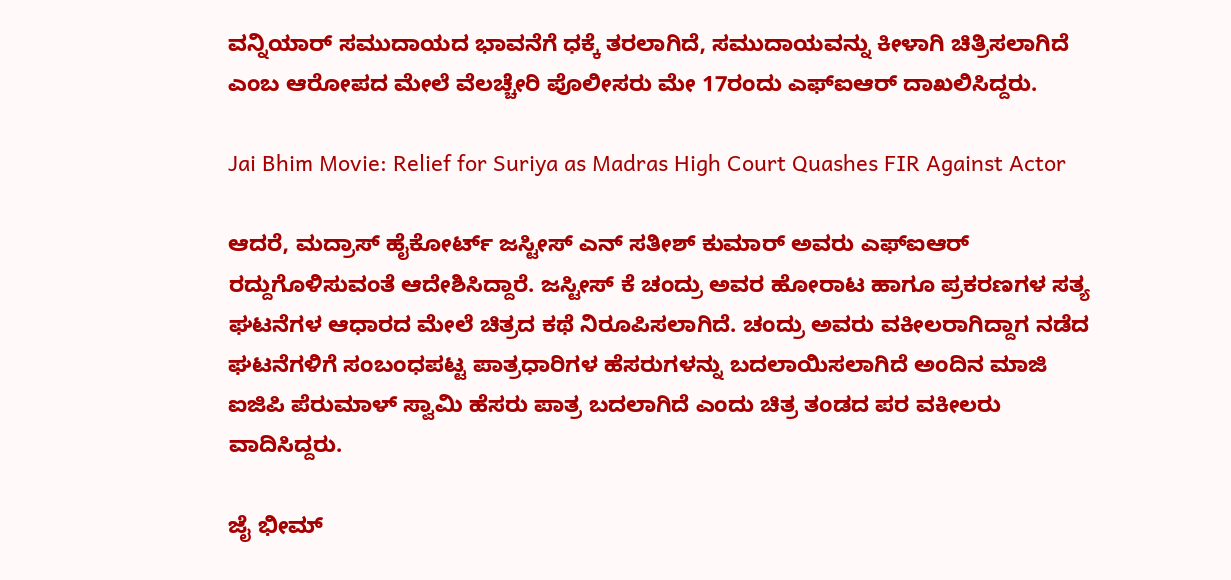ವನ್ನಿಯಾರ್ ಸಮುದಾಯದ ಭಾವನೆಗೆ ಧಕ್ಕೆ ತರಲಾಗಿದೆ, ಸಮುದಾಯವನ್ನು ಕೀಳಾಗಿ ಚಿತ್ರಿಸಲಾಗಿದೆ ಎಂಬ ಆರೋಪದ ಮೇಲೆ ವೆಲಚ್ಚೇರಿ ಪೊಲೀಸರು ಮೇ 17ರಂದು ಎಫ್ಐಆರ್ ದಾಖಲಿಸಿದ್ದರು.

Jai Bhim Movie: Relief for Suriya as Madras High Court Quashes FIR Against Actor

ಆದರೆ, ಮದ್ರಾಸ್ ಹೈಕೋರ್ಟ್ ಜಸ್ಟೀಸ್ ಎನ್ ಸತೀಶ್ ಕುಮಾರ್ ಅವರು ಎಫ್ಐಆರ್ ರದ್ದುಗೊಳಿಸುವಂತೆ ಆದೇಶಿಸಿದ್ದಾರೆ. ಜಸ್ಟೀಸ್ ಕೆ ಚಂದ್ರು ಅವರ ಹೋರಾಟ ಹಾಗೂ ಪ್ರಕರಣಗಳ ಸತ್ಯ ಘಟನೆಗಳ ಆಧಾರದ ಮೇಲೆ ಚಿತ್ರದ ಕಥೆ ನಿರೂಪಿಸಲಾಗಿದೆ. ಚಂದ್ರು ಅವರು ವಕೀಲರಾಗಿದ್ದಾಗ ನಡೆದ ಘಟನೆಗಳಿಗೆ ಸಂಬಂಧಪಟ್ಟ ಪಾತ್ರಧಾರಿಗಳ ಹೆಸರುಗಳನ್ನು ಬದಲಾಯಿಸಲಾಗಿದೆ ಅಂದಿನ ಮಾಜಿ ಐಜಿಪಿ ಪೆರುಮಾಳ್ ಸ್ವಾಮಿ ಹೆಸರು ಪಾತ್ರ ಬದಲಾಗಿದೆ ಎಂದು ಚಿತ್ರ ತಂಡದ ಪರ ವಕೀಲರು ವಾದಿಸಿದ್ದರು.

ಜೈ ಭೀಮ್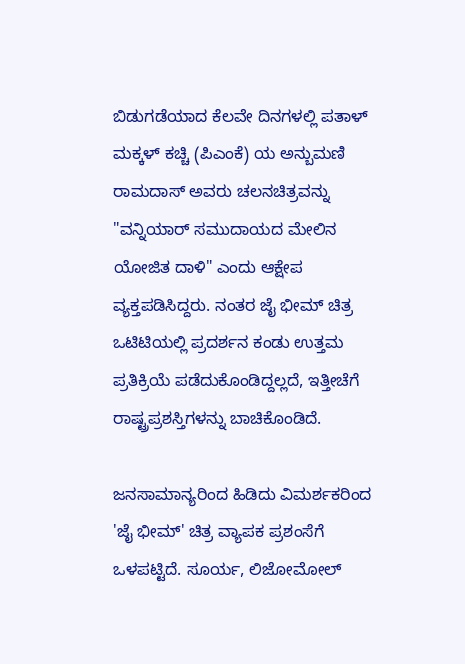ಬಿಡುಗಡೆಯಾದ ಕೆಲವೇ ದಿನಗಳಲ್ಲಿ ಪತಾಳ್ ಮಕ್ಕಳ್ ಕಚ್ಚಿ (ಪಿಎಂಕೆ) ಯ ಅನ್ಬುಮಣಿ ರಾಮದಾಸ್ ಅವರು ಚಲನಚಿತ್ರವನ್ನು "ವನ್ನಿಯಾರ್ ಸಮುದಾಯದ ಮೇಲಿನ ಯೋಜಿತ ದಾಳಿ" ಎಂದು ಆಕ್ಷೇಪ ವ್ಯಕ್ತಪಡಿಸಿದ್ದರು. ನಂತರ ಜೈ ಭೀಮ್ ಚಿತ್ರ ಒಟಿಟಿಯಲ್ಲಿ ಪ್ರದರ್ಶನ ಕಂಡು ಉತ್ತಮ ಪ್ರತಿಕ್ರಿಯೆ ಪಡೆದುಕೊಂಡಿದ್ದಲ್ಲದೆ, ಇತ್ತೀಚೆಗೆ ರಾಷ್ಟ್ರಪ್ರಶಸ್ತಿಗಳನ್ನು ಬಾಚಿಕೊಂಡಿದೆ.

ಜನಸಾಮಾನ್ಯರಿಂದ ಹಿಡಿದು ವಿಮರ್ಶಕರಿಂದ 'ಜೈ ಭೀಮ್' ಚಿತ್ರ ವ್ಯಾಪಕ ಪ್ರಶಂಸೆಗೆ ಒಳಪಟ್ಟಿದೆ. ಸೂರ್ಯ, ಲಿಜೋಮೋಲ್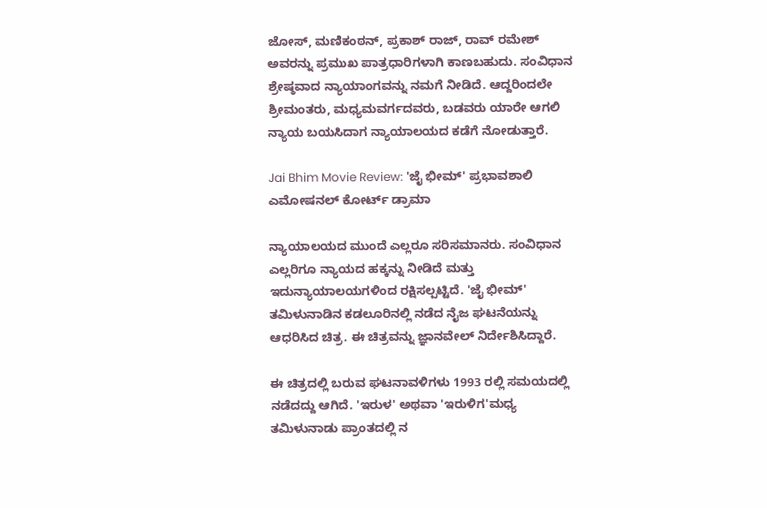ಜೋಸ್, ಮಣಿಕಂಠನ್, ಪ್ರಕಾಶ್ ರಾಜ್, ರಾವ್ ರಮೇಶ್ ಅವರನ್ನು ಪ್ರಮುಖ ಪಾತ್ರಧಾರಿಗಳಾಗಿ ಕಾಣಬಹುದು. ಸಂವಿಧಾನ ಶ್ರೇಷ್ಠವಾದ ನ್ಯಾಯಾಂಗವನ್ನು ನಮಗೆ ನೀಡಿದೆ. ಆದ್ದರಿಂದಲೇ ಶ್ರೀಮಂತರು, ಮಧ್ಯಮವರ್ಗದವರು, ಬಡವರು ಯಾರೇ ಆಗಲಿ ನ್ಯಾಯ ಬಯಸಿದಾಗ ನ್ಯಾಯಾಲಯದ ಕಡೆಗೆ ನೋಡುತ್ತಾರೆ.

Jai Bhim Movie Review: 'ಜೈ ಭೀಮ್' ಪ್ರಭಾವಶಾಲಿ ಎಮೋಷನಲ್ ಕೋರ್ಟ್ ಡ್ರಾಮಾ

ನ್ಯಾಯಾಲಯದ ಮುಂದೆ ಎಲ್ಲರೂ ಸರಿಸಮಾನರು. ಸಂವಿಧಾನ ಎಲ್ಲರಿಗೂ ನ್ಯಾಯದ ಹಕ್ಕನ್ನು ನೀಡಿದೆ ಮತ್ತು ಇದುನ್ಯಾಯಾಲಯಗಳಿಂದ ರಕ್ಷಿಸಲ್ಪಟ್ಟಿದೆ. 'ಜೈ ಭೀಮ್' ತಮಿಳುನಾಡಿನ ಕಡಲೂರಿನಲ್ಲಿ ನಡೆದ ನೈಜ ಘಟನೆಯನ್ನು ಆಧರಿಸಿದ ಚಿತ್ರ. ಈ ಚಿತ್ರವನ್ನು ಜ್ಞಾನವೇಲ್ ನಿರ್ದೇಶಿಸಿದ್ದಾರೆ.

ಈ ಚಿತ್ರದಲ್ಲಿ ಬರುವ ಘಟನಾವಳಿಗಳು 1993 ರಲ್ಲಿ ಸಮಯದಲ್ಲಿ ನಡೆದದ್ದು ಆಗಿದೆ. 'ಇರುಳ' ಅಥವಾ 'ಇರುಳಿಗ'ಮಧ್ಯ ತಮಿಳುನಾಡು ಪ್ರಾಂತದಲ್ಲಿ ನ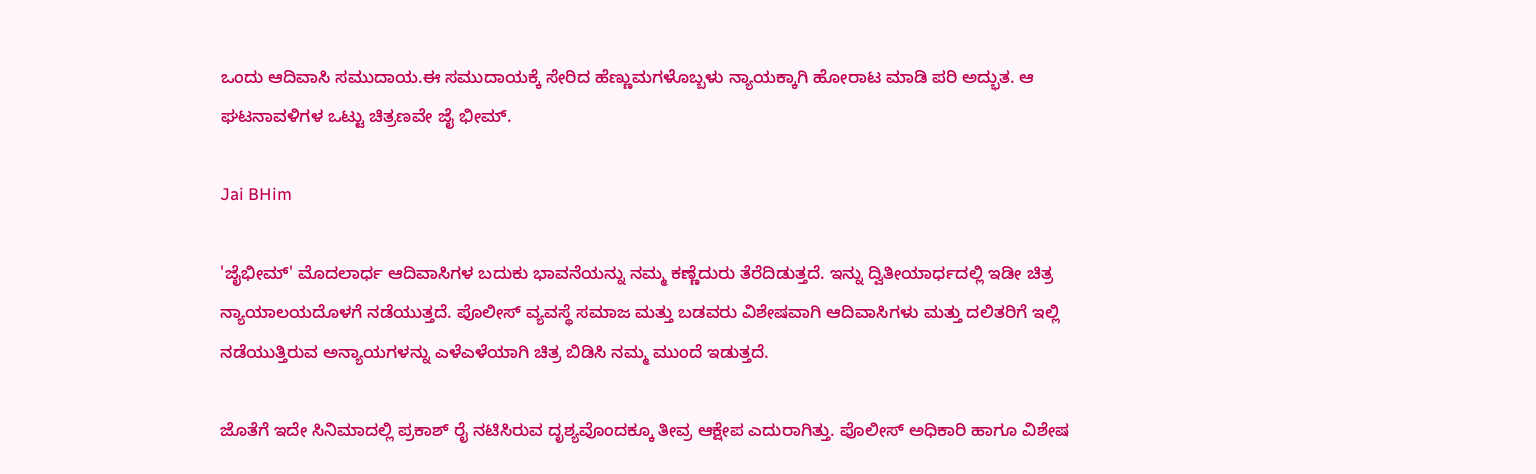ಒಂದು ಆದಿವಾಸಿ ಸಮುದಾಯ.ಈ ಸಮುದಾಯಕ್ಕೆ ಸೇರಿದ ಹೆಣ್ಣುಮಗಳೊಬ್ಬಳು ನ್ಯಾಯಕ್ಕಾಗಿ ಹೋರಾಟ ಮಾಡಿ ಪರಿ ಅದ್ಭುತ. ಆ ಘಟನಾವಳಿಗಳ ಒಟ್ಟು ಚಿತ್ರಣವೇ ಜೈ ಭೀಮ್.

Jai BHim

'ಜೈಭೀಮ್' ಮೊದಲಾರ್ಧ ಆದಿವಾಸಿಗಳ ಬದುಕು ಭಾವನೆಯನ್ನು ನಮ್ಮ ಕಣ್ಣೆದುರು ತೆರೆದಿಡುತ್ತದೆ. ಇನ್ನು ದ್ವಿತೀಯಾರ್ಧದಲ್ಲಿ ಇಡೀ ಚಿತ್ರ ನ್ಯಾಯಾಲಯದೊಳಗೆ ನಡೆಯುತ್ತದೆ. ಪೊಲೀಸ್ ವ್ಯವಸ್ಥೆ ಸಮಾಜ ಮತ್ತು ಬಡವರು ವಿಶೇಷವಾಗಿ ಆದಿವಾಸಿಗಳು ಮತ್ತು ದಲಿತರಿಗೆ ಇಲ್ಲಿ ನಡೆಯುತ್ತಿರುವ ಅನ್ಯಾಯಗಳನ್ನು ಎಳೆಎಳೆಯಾಗಿ ಚಿತ್ರ ಬಿಡಿಸಿ ನಮ್ಮ ಮುಂದೆ ಇಡುತ್ತದೆ.

ಜೊತೆಗೆ ಇದೇ ಸಿನಿಮಾದಲ್ಲಿ ಪ್ರಕಾಶ್ ರೈ ನಟಿಸಿರುವ ದೃಶ್ಯವೊಂದಕ್ಕೂ ತೀವ್ರ ಆಕ್ಷೇಪ ಎದುರಾಗಿತ್ತು. ಪೊಲೀಸ್ ಅಧಿಕಾರಿ ಹಾಗೂ ವಿಶೇಷ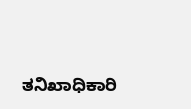ತನಿಖಾಧಿಕಾರಿ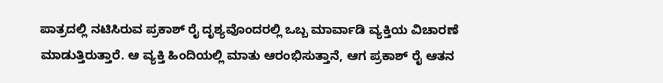ಪಾತ್ರದಲ್ಲಿ ನಟಿಸಿರುವ ಪ್ರಕಾಶ್ ರೈ ದೃಶ್ಯವೊಂದರಲ್ಲಿ ಒಬ್ಬ ಮಾರ್ವಾಡಿ ವ್ಯಕ್ತಿಯ ವಿಚಾರಣೆ ಮಾಡುತ್ತಿರುತ್ತಾರೆ. ಆ ವ್ಯಕ್ತಿ ಹಿಂದಿಯಲ್ಲಿ ಮಾತು ಆರಂಭಿಸುತ್ತಾನೆ, ಆಗ ಪ್ರಕಾಶ್ ರೈ ಆತನ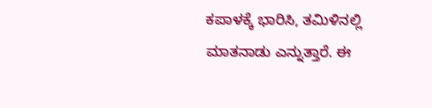ಕಪಾಳಕ್ಕೆ ಭಾರಿಸಿ, ತಮಿಳಿನಲ್ಲಿ ಮಾತನಾಡು ಎನ್ನುತ್ತಾರೆ. ಈ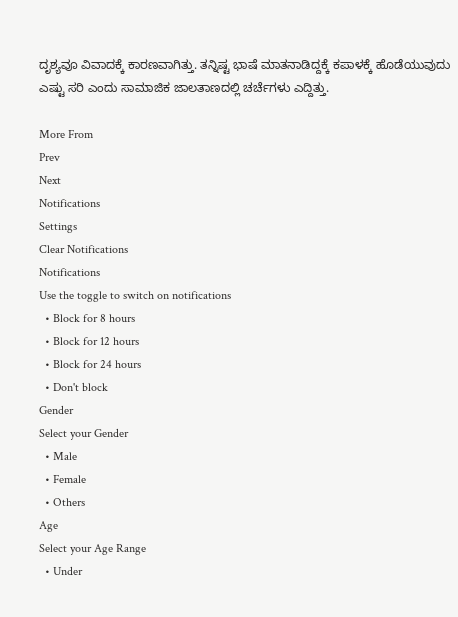ದೃಶ್ಯವೂ ವಿವಾದಕ್ಕೆ ಕಾರಣವಾಗಿತ್ತು. ತನ್ನಿಷ್ಟ ಭಾಷೆ ಮಾತನಾಡಿದ್ದಕ್ಕೆ ಕಪಾಳಕ್ಕೆ ಹೊಡೆಯುವುದು ಎಷ್ಟು ಸರಿ ಎಂದು ಸಾಮಾಜಿಕ ಜಾಲತಾಣದಲ್ಲಿ ಚರ್ಚೆಗಳು ಎದ್ದಿತ್ತು.

More From
Prev
Next
Notifications
Settings
Clear Notifications
Notifications
Use the toggle to switch on notifications
  • Block for 8 hours
  • Block for 12 hours
  • Block for 24 hours
  • Don't block
Gender
Select your Gender
  • Male
  • Female
  • Others
Age
Select your Age Range
  • Under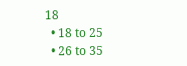18
  • 18 to 25
  • 26 to 35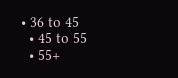• 36 to 45
  • 45 to 55
  • 55+